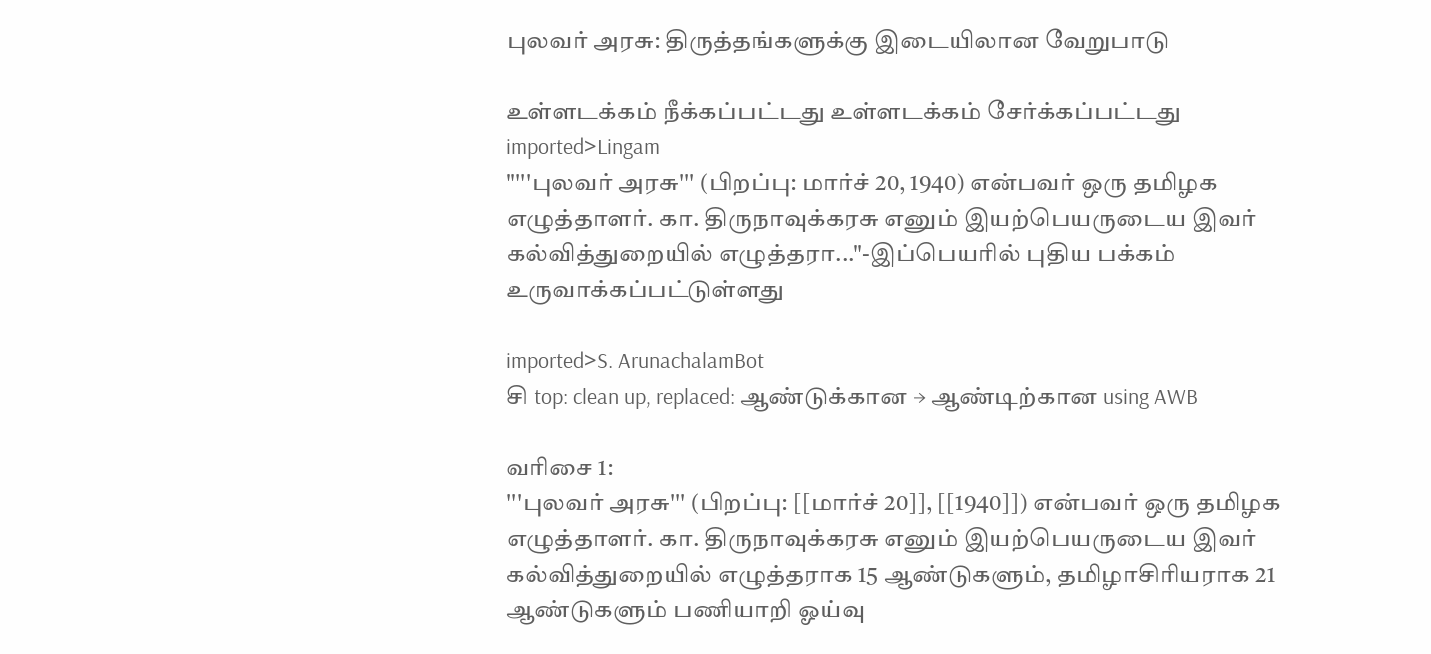புலவர் அரசு: திருத்தங்களுக்கு இடையிலான வேறுபாடு

உள்ளடக்கம் நீக்கப்பட்டது உள்ளடக்கம் சேர்க்கப்பட்டது
imported>Lingam
"'''புலவர் அரசு''' (பிறப்பு: மார்ச் 20, 1940) என்பவர் ஒரு தமிழக எழுத்தாளர். கா. திருநாவுக்கரசு எனும் இயற்பெயருடைய இவர் கல்வித்துறையில் எழுத்தரா..."-இப்பெயரில் புதிய பக்கம் உருவாக்கப்பட்டுள்ளது

imported>S. ArunachalamBot
சி top: clean up, replaced: ஆண்டுக்கான → ஆண்டிற்கான using AWB

வரிசை 1:
'''புலவர் அரசு''' (பிறப்பு: [[மார்ச் 20]], [[1940]]) என்பவர் ஒரு தமிழக எழுத்தாளர். கா. திருநாவுக்கரசு எனும் இயற்பெயருடைய இவர் கல்வித்துறையில் எழுத்தராக 15 ஆண்டுகளும், தமிழாசிரியராக 21 ஆண்டுகளும் பணியாறி ஓய்வு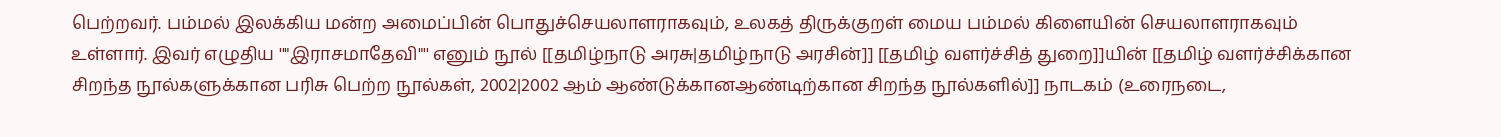பெற்றவர். பம்மல் இலக்கிய மன்ற அமைப்பின் பொதுச்செயலாளராகவும், உலகத் திருக்குறள் மைய பம்மல் கிளையின் செயலாளராகவும் உள்ளார். இவர் எழுதிய ''"இராசமாதேவி"'' எனும் நூல் [[தமிழ்நாடு அரசு|தமிழ்நாடு அரசின்]] [[தமிழ் வளர்ச்சித் துறை]]யின் [[தமிழ் வளர்ச்சிக்கான சிறந்த நூல்களுக்கான பரிசு பெற்ற நூல்கள், 2002|2002 ஆம் ஆண்டுக்கானஆண்டிற்கான சிறந்த நூல்களில்]] நாடகம் (உரைநடை,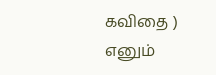கவிதை ) எனும்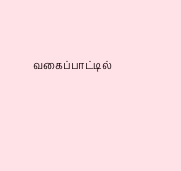வகைப்பாட்டில்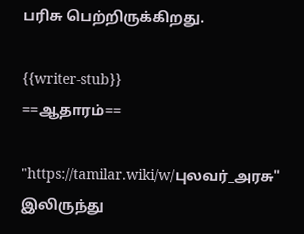பரிசு பெற்றிருக்கிறது.

{{writer-stub}}
==ஆதாரம்==

"https://tamilar.wiki/w/புலவர்_அரசு" இலிருந்து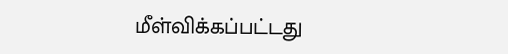மீள்விக்கப்பட்டது